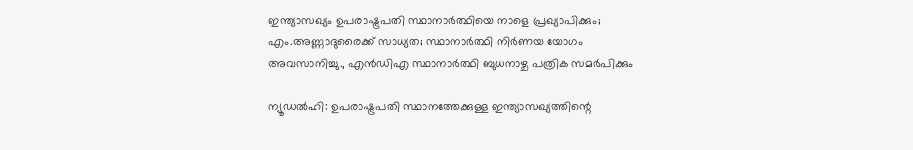ഇന്ത്യാസഖ്യം ഉപരാഷ്ട്രപതി സ്ഥാനാര്‍ത്ഥിയെ നാളെ പ്രഖ്യാപിക്കും; എം.അണ്ണാദുരൈക്ക് സാധ്യത; സ്ഥാനാര്‍ത്ഥി നിര്‍ണയ യോഗം അവസാനിച്ചു., എന്‍ഡിഎ സ്ഥാനാര്‍ത്ഥി ബുധനാഴ്ച പത്രിക സമര്‍പിക്കും

ന്യൂഡല്‍ഹി: ഉപരാഷ്ട്രപതി സ്ഥാനത്തേക്കുള്ള ഇന്ത്യാസഖ്യത്തിന്റെ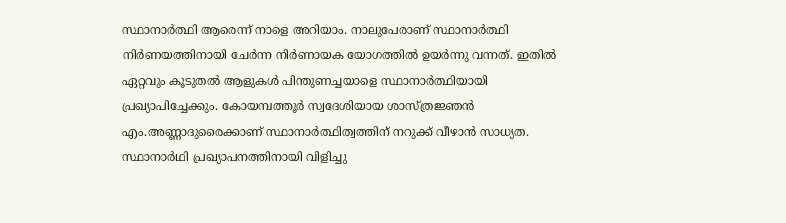സ്ഥാനാര്‍ത്ഥി ആരെന്ന് നാളെ അറിയാം. നാലുപേരാണ് സ്ഥാനാര്‍ത്ഥി നിര്‍ണയത്തിനായി ചേര്‍ന്ന നിര്‍ണായക യോഗത്തില്‍ ഉയര്‍ന്നു വന്നത്. ഇതില്‍ ഏറ്റവും കൂടുതല്‍ ആളുകള്‍ പിന്തുണച്ചയാളെ സ്ഥാനാര്‍ത്ഥിയായി പ്രഖ്യാപിച്ചേക്കും. കോയമ്പത്തൂര്‍ സ്വദേശിയായ ശാസ്ത്രജ്ഞന്‍ എം.അണ്ണാദുരൈക്കാണ് സ്ഥാനാര്‍ത്ഥിത്വത്തിന് നറുക്ക് വീഴാന്‍ സാധ്യത. സ്ഥാനാര്‍ഥി പ്രഖ്യാപനത്തിനായി വിളിച്ചു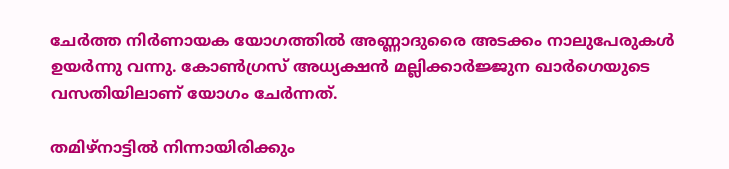ചേര്‍ത്ത നിര്‍ണായക യോഗത്തില്‍ അണ്ണാദുരൈ അടക്കം നാലുപേരുകള്‍ ഉയര്‍ന്നു വന്നു. കോണ്‍ഗ്രസ് അധ്യക്ഷന്‍ മല്ലിക്കാര്‍ജ്ജുന ഖാര്‍ഗെയുടെ വസതിയിലാണ് യോഗം ചേര്‍ന്നത്.

തമിഴ്‌നാട്ടില്‍ നിന്നായിരിക്കും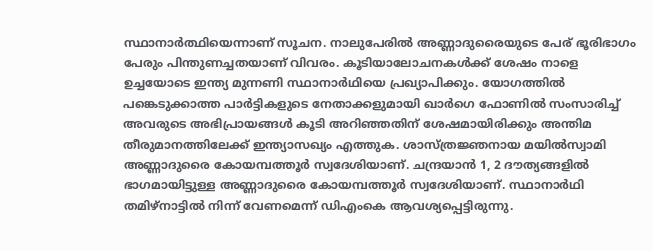സ്ഥാനാര്‍ത്ഥിയെന്നാണ് സൂചന. നാലുപേരില്‍ അണ്ണാദുരൈയുടെ പേര് ഭൂരിഭാഗം പേരും പിന്തുണച്ചതയാണ് വിവരം. കൂടിയാലോചനകള്‍ക്ക് ശേഷം നാളെ ഉച്ചയോടെ ഇന്ത്യ മുന്നണി സ്ഥാനാര്‍ഥിയെ പ്രഖ്യാപിക്കും. യോഗത്തില്‍ പങ്കെടുക്കാത്ത പാര്‍ട്ടികളുടെ നേതാക്കളുമായി ഖാര്‍ഗെ ഫോണില്‍ സംസാരിച്ച് അവരുടെ അഭിപ്രായങ്ങള്‍ കൂടി അറിഞ്ഞതിന് ശേഷമായിരിക്കും അന്തിമ തീരുമാനത്തിലേക്ക് ഇന്ത്യാസഖ്യം എത്തുക. ശാസ്ത്രജ്ഞനായ മയില്‍സ്വാമി അണ്ണാദുരൈ കോയമ്പത്തൂര്‍ സ്വദേശിയാണ്. ചന്ദ്രയാന്‍ 1, 2 ദൗത്യങ്ങളില്‍ ഭാഗമായിട്ടുള്ള അണ്ണാദുരൈ കോയമ്പത്തൂര്‍ സ്വദേശിയാണ്. സ്ഥാനാര്‍ഥി തമിഴ്‌നാട്ടില്‍ നിന്ന് വേണമെന്ന് ഡിഎംകെ ആവശ്യപ്പെട്ടിരുന്നു.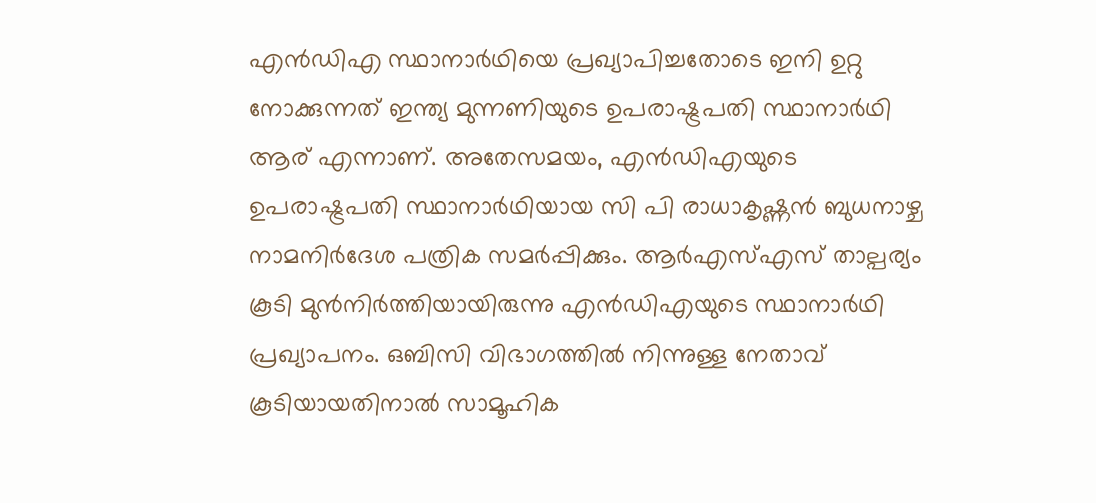എന്‍ഡിഎ സ്ഥാനാര്‍ഥിയെ പ്രഖ്യാപിച്ചതോടെ ഇനി ഉറ്റു നോക്കുന്നത് ഇന്ത്യ മുന്നണിയുടെ ഉപരാഷ്ട്രപതി സ്ഥാനാര്‍ഥി ആര് എന്നാണ്. അതേസമയം, എന്‍ഡിഎയുടെ ഉപരാഷ്ട്രപതി സ്ഥാനാര്‍ഥിയായ സി പി രാധാകൃഷ്ണന്‍ ബുധനാഴ്ച നാമനിര്‍ദേശ പത്രിക സമര്‍പ്പിക്കും. ആര്‍എസ്എസ് താല്പര്യം കൂടി മുന്‍നിര്‍ത്തിയായിരുന്നു എന്‍ഡിഎയുടെ സ്ഥാനാര്‍ഥി പ്രഖ്യാപനം. ഒബിസി വിഭാഗത്തില്‍ നിന്നുള്ള നേതാവ് കൂടിയായതിനാല്‍ സാമൂഹിക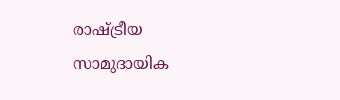രാഷ്ട്രീയ സാമുദായിക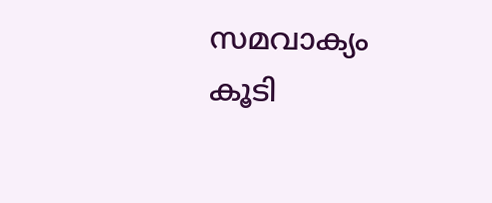സമവാക്യം കൂടി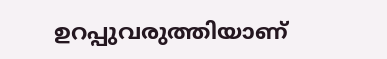ഉറപ്പുവരുത്തിയാണ്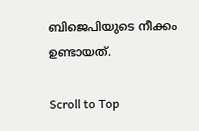ബിജെപിയുടെ നീക്കം ഉണ്ടായത്.

Scroll to Top